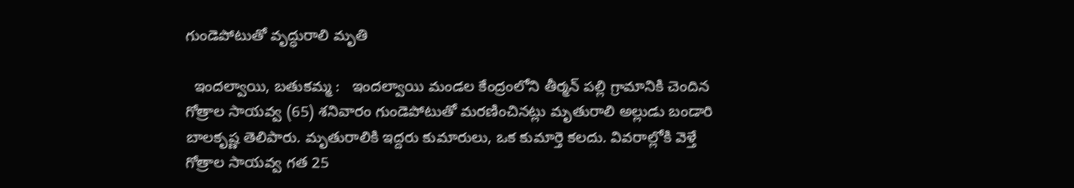గుండెపోటుతో వృద్ధురాలి మృతి

  ఇందల్వాయి, బతుకమ్మ :   ఇందల్వాయి మండల కేంద్రంలోని తీర్మన్ పల్లి గ్రామానికి చెందిన గోత్రాల సాయవ్వ (65) శనివారం గుండెపోటుతో మరణించినట్లు మృతురాలి అల్లుడు బండారి బాలకృష్ణ తెలిపారు. మృతురాలికి ఇద్దరు కుమారులు, ఒక కుమార్తె కలదు. వివరాల్లోకి వెళ్తే గోత్రాల సాయవ్వ గత 25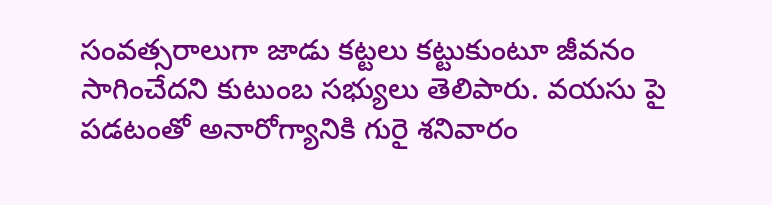సంవత్సరాలుగా జాడు కట్టలు కట్టుకుంటూ జీవనం సాగించేదని కుటుంబ సభ్యులు తెలిపారు. వయసు పై పడటంతో అనారోగ్యానికి గురై శనివారం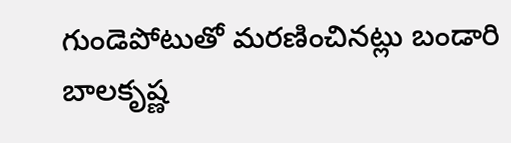గుండెపోటుతో మరణించినట్లు బండారి బాలకృష్ణ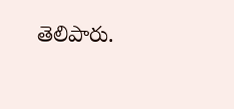తెలిపారు.